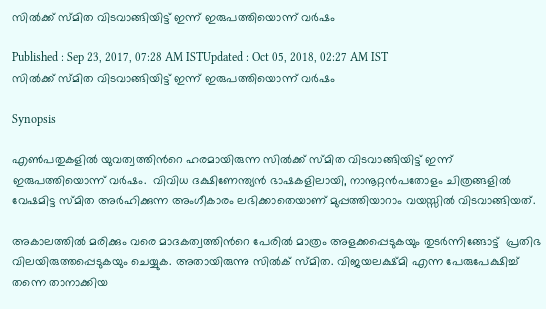സില്‍ക്ക് സ്മിത വിടവാങ്ങിയിട്ട് ഇന്ന് ഇരുപത്തിയൊന്ന് വര്‍ഷം

Published : Sep 23, 2017, 07:28 AM ISTUpdated : Oct 05, 2018, 02:27 AM IST
സില്‍ക്ക് സ്മിത വിടവാങ്ങിയിട്ട് ഇന്ന് ഇരുപത്തിയൊന്ന് വര്‍ഷം

Synopsis

എണ്‍പതുകളില്‍ യുവത്വത്തിന്‍റെ ഹരമായിരുന്ന സില്‍ക്ക് സ്മിത വിടവാങ്ങിയിട്ട് ഇന്ന് ഇരുപത്തിയൊന്ന് വര്‍ഷം.  വിവിധ ദക്ഷിണേന്ത്യൻ ഭാഷകളിലായി, നാനൂറ്റന്‍പതോളം ചിത്രങ്ങളില്‍  വേഷമിട്ട സ്മിത അര്‍ഹിക്കുന്ന അംഗീകാരം ലഭിക്കാതെയാണ് മുപ്പത്തിയാറാം വയസ്സില്‍ വിടവാങ്ങിയത്.

അകാലത്തില്‍ മരിക്കും വരെ മാദകത്വത്തിന്‍റെ പേരില്‍ മാത്രം അളക്കപ്പെടുകയും തുടര്‍ന്നിങ്ങോട്ട്  പ്രതിഭ വിലയിരുത്തപ്പെടുകയും ചെയ്യുക. അതായിരുന്നു സില്‍ക് സ്മിത. വിജയലക്ഷ്മി എന്ന പേരുപേക്ഷിച്ച് തന്നെ താനാക്കിയ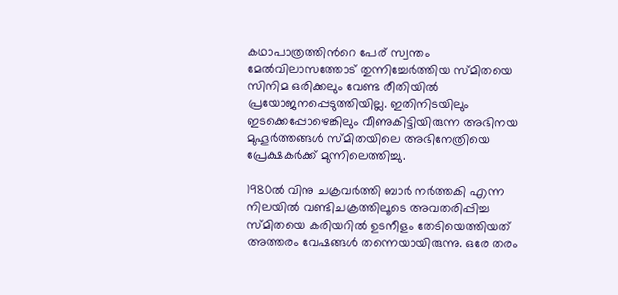കഥാപാത്രത്തിന്‍റെ പേര് സ്വന്തം മേല്‍വിലാസത്തോട് തുന്നിച്ചേര്‍ത്തിയ സ്മിതയെ സിനിമ ഒരിക്കലും വേണ്ട രീതിയില്‍ പ്രയോജനപ്പെടുത്തിയില്ല. ഇതിനിടയിലും ഇടക്കെപ്പോഴെങ്കിലും വീണുകിട്ടിയിരുന്ന അഭിനയ മുഹൂര്‍ത്തങ്ങള്‍ സ്മിതയിലെ അഭിനേത്രിയെ പ്രേക്ഷകര്‍ക്ക് മുന്നിലെത്തിച്ചു.

1980ല്‍ വിനു ചക്രവര്‍ത്തി ബാര്‍ നര്‍ത്തകി എന്ന നിലയില്‍ വണ്ടിചക്രത്തിലൂടെ അവതരിപ്പിച്ച സ്മിതയെ കരിയറില്‍ ഉടനീളം തേടിയെത്തിയത് അത്തരം വേഷങ്ങള്‍ തന്നെയായിരുന്നു. ഒരേ തരം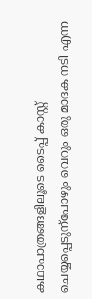കഥാപാത്രങ്ങളിലൂടെ ടൈപ്പ് കാസ്റ്റ് ചെയ്യപ്പെടുന്പോഴും വെറും ഒരു മാദക നടി എന്ന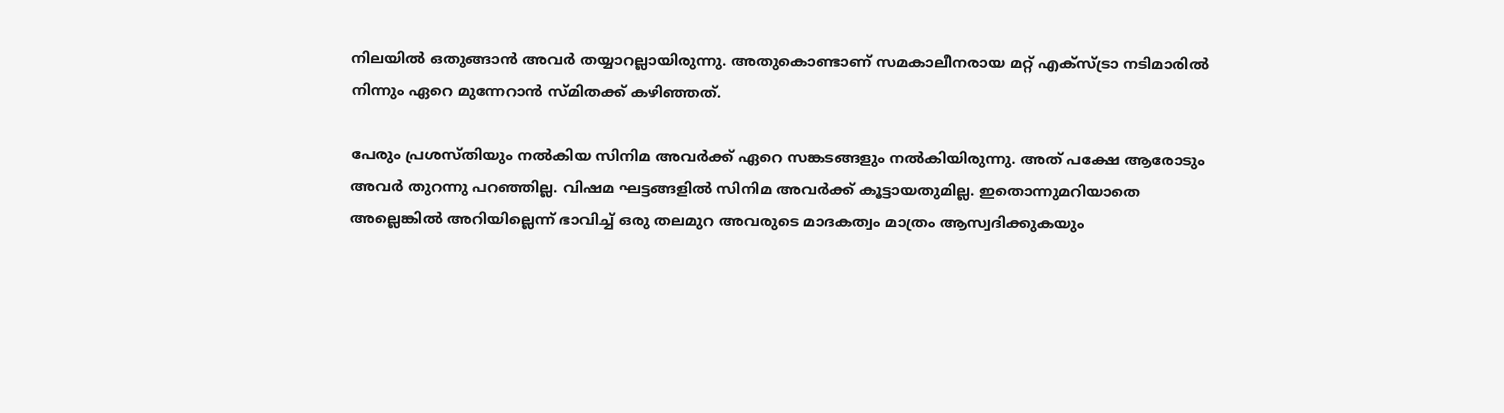നിലയില്‍ ഒതുങ്ങാന്‍ അവര്‍ തയ്യാറല്ലായിരുന്നു. അതുകൊണ്ടാണ് സമകാലീനരായ മറ്റ് എക്സ്ട്രാ നടിമാരില്‍ നിന്നും ഏറെ മുന്നേറാന്‍ സ്മിതക്ക് കഴിഞ്ഞത്.

പേരും പ്രശസ്തിയും നല്‍കിയ സിനിമ അവര്‍ക്ക് ഏറെ സങ്കടങ്ങളും നല്‍കിയിരുന്നു. അത് പക്ഷേ ആരോടും അവര്‍ തുറന്നു പറഞ്ഞില്ല. വിഷമ ഘട്ടങ്ങളില്‍ സിനിമ അവര്‍ക്ക് കൂട്ടായതുമില്ല. ഇതൊന്നുമറിയാതെ അല്ലെങ്കില്‍ അറിയില്ലെന്ന് ഭാവിച്ച് ഒരു തലമുറ അവരുടെ മാദകത്വം മാത്രം ആസ്വദിക്കുകയും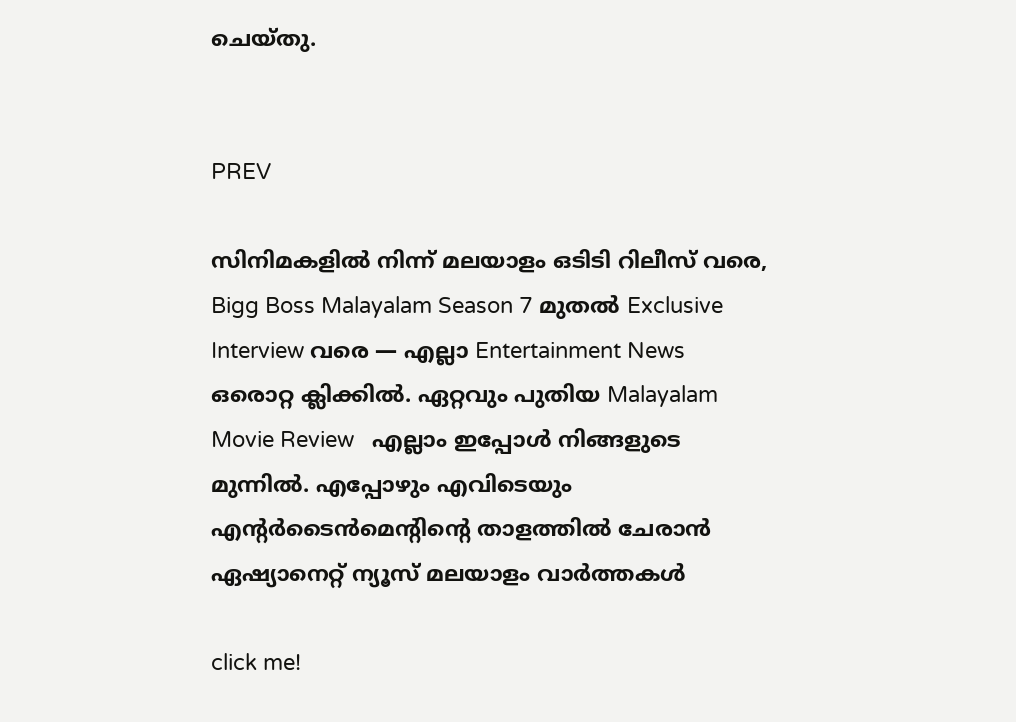ചെയ്തു.


PREV

സിനിമകളിൽ നിന്ന് മലയാളം ഒടിടി റിലീസ് വരെ, Bigg Boss Malayalam Season 7 മുതൽ Exclusive Interview വരെ — എല്ലാ Entertainment News ഒരൊറ്റ ക്ലിക്കിൽ. ഏറ്റവും പുതിയ Malayalam Movie Review   എല്ലാം ഇപ്പോൾ നിങ്ങളുടെ മുന്നിൽ. എപ്പോഴും എവിടെയും എന്റർടൈൻമെന്റിന്റെ താളത്തിൽ ചേരാൻ ഏഷ്യാനെറ്റ് ന്യൂസ് മലയാളം വാർത്തകൾ

click me!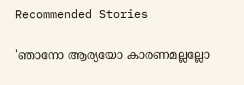Recommended Stories

'ഞാനോ ആര്യയോ കാരണമല്ലല്ലോ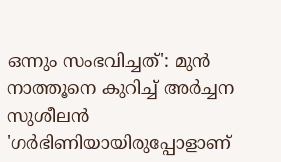ഒന്നും സംഭവിച്ചത്': മുൻ നാത്തൂനെ കുറിച്ച് അർച്ചന സുശീലൻ
'ഗർഭിണിയായിരുപ്പോളാണ്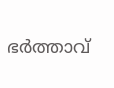ഭർത്താവ്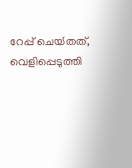റേപ്പ് ചെയ്‍തത്, വെളിപ്പെടുത്തി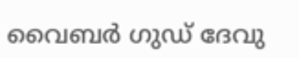വൈബര്‍ ഗുഡ് ദേവു